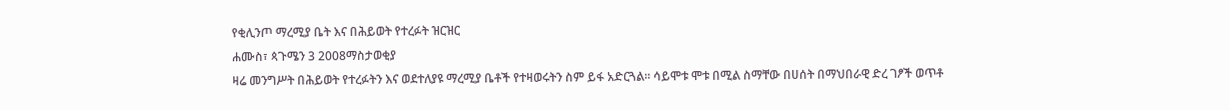የቂሊንጦ ማረሚያ ቤት እና በሕይወት የተረፉት ዝርዝር
ሐሙስ፣ ጳጉሜን 3 2008ማስታወቂያ
ዛሬ መንግሥት በሕይወት የተረፉትን እና ወደተለያዩ ማረሚያ ቤቶች የተዛወሩትን ስም ይፋ አድርጓል። ሳይሞቱ ሞቱ በሚል ስማቸው በሀሰት በማህበራዊ ድረ ገፆች ወጥቶ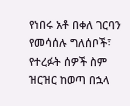የነበሩ አቶ በቀለ ገርባን የመሳሰሉ ግለሰቦች፣ የተረፉት ሰዎች ስም ዝርዝር ከወጣ በኋላ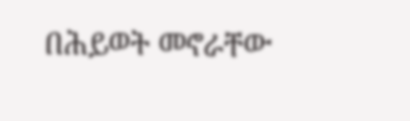በሕይወት መኖራቸው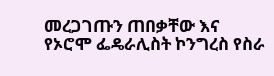መረጋገጡን ጠበቃቸው እና የኦሮሞ ፌዴራሊስት ኮንግረስ የስራ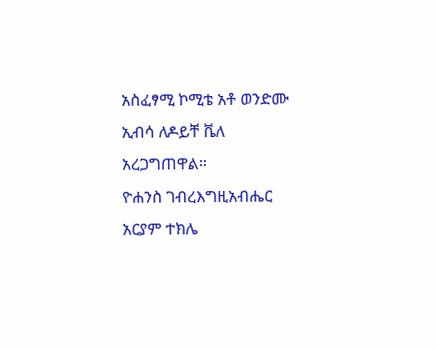አስፈፃሚ ኮሚቴ አቶ ወንድሙ ኢብሳ ለዶይቸ ቬለ አረጋግጠዋል።
ዮሐንስ ገብረእግዚአብሔር
አርያም ተክሌ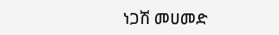ነጋሽ መሀመድ